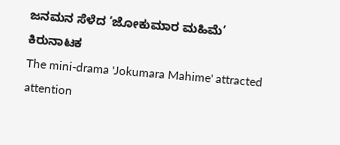ಜನಮನ ಸೆಳೆದ ‘ಜೋಕುಮಾರ ಮಹಿಮೆ’ ಕಿರುನಾಟಕ
The mini-drama 'Jokumara Mahime' attracted attention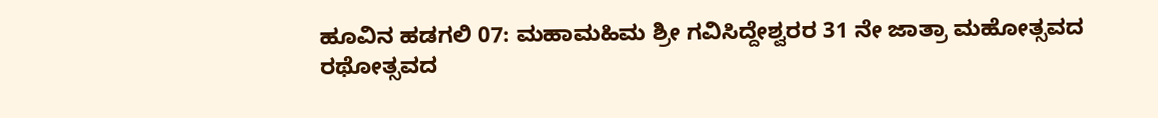ಹೂವಿನ ಹಡಗಲಿ 07: ಮಹಾಮಹಿಮ ಶ್ರೀ ಗವಿಸಿದ್ದೇಶ್ವರರ 31 ನೇ ಜಾತ್ರಾ ಮಹೋತ್ಸವದ ರಥೋತ್ಸವದ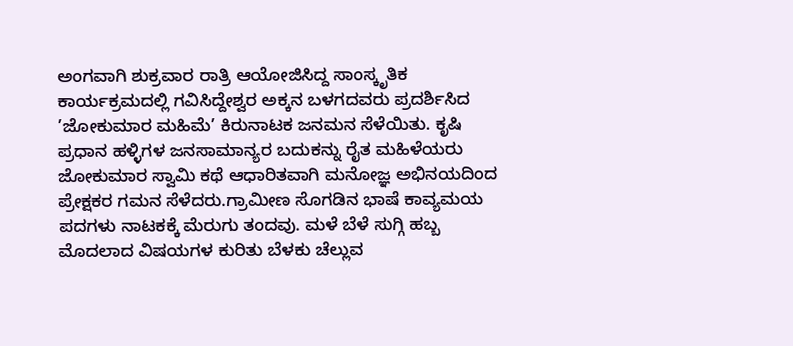ಅಂಗವಾಗಿ ಶುಕ್ರವಾರ ರಾತ್ರಿ ಆಯೋಜಿಸಿದ್ದ ಸಾಂಸ್ಕೃತಿಕ ಕಾರ್ಯಕ್ರಮದಲ್ಲಿ ಗವಿಸಿದ್ದೇಶ್ವರ ಅಕ್ಕನ ಬಳಗದವರು ಪ್ರದರ್ಶಿಸಿದ ’ಜೋಕುಮಾರ ಮಹಿಮೆ’ ಕಿರುನಾಟಕ ಜನಮನ ಸೆಳೆಯಿತು. ಕೃಷಿ ಪ್ರಧಾನ ಹಳ್ಳಿಗಳ ಜನಸಾಮಾನ್ಯರ ಬದುಕನ್ನು ರೈತ ಮಹಿಳೆಯರು ಜೋಕುಮಾರ ಸ್ವಾಮಿ ಕಥೆ ಆಧಾರಿತವಾಗಿ ಮನೋಜ್ಞ ಅಭಿನಯದಿಂದ ಪ್ರೇಕ್ಷಕರ ಗಮನ ಸೆಳೆದರು.ಗ್ರಾಮೀಣ ಸೊಗಡಿನ ಭಾಷೆ ಕಾವ್ಯಮಯ ಪದಗಳು ನಾಟಕಕ್ಕೆ ಮೆರುಗು ತಂದವು. ಮಳೆ ಬೆಳೆ ಸುಗ್ಗಿ ಹಬ್ಬ ಮೊದಲಾದ ವಿಷಯಗಳ ಕುರಿತು ಬೆಳಕು ಚೆಲ್ಲುವ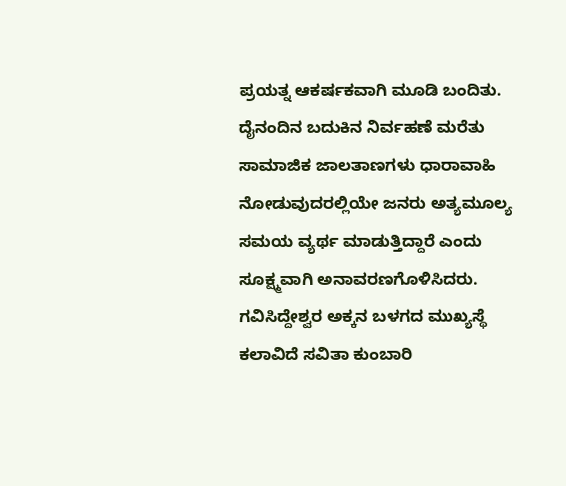ಪ್ರಯತ್ನ ಆಕರ್ಷಕವಾಗಿ ಮೂಡಿ ಬಂದಿತು.
ದೈನಂದಿನ ಬದುಕಿನ ನಿರ್ವಹಣೆ ಮರೆತು ಸಾಮಾಜಿಕ ಜಾಲತಾಣಗಳು ಧಾರಾವಾಹಿ ನೋಡುವುದರಲ್ಲಿಯೇ ಜನರು ಅತ್ಯಮೂಲ್ಯ ಸಮಯ ವ್ಯರ್ಥ ಮಾಡುತ್ತಿದ್ದಾರೆ ಎಂದು ಸೂಕ್ಷ್ಮವಾಗಿ ಅನಾವರಣಗೊಳಿಸಿದರು. ಗವಿಸಿದ್ದೇಶ್ವರ ಅಕ್ಕನ ಬಳಗದ ಮುಖ್ಯಸ್ಥೆ ಕಲಾವಿದೆ ಸವಿತಾ ಕುಂಬಾರಿ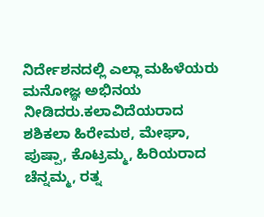ನಿರ್ದೇಶನದಲ್ಲಿ ಎಲ್ಲಾ ಮಹಿಳೆಯರು ಮನೋಜ್ಞ ಅಭಿನಯ ನೀಡಿದರು.ಕಲಾವಿದೆಯರಾದ ಶಶಿಕಲಾ ಹಿರೇಮಠ, ಮೇಘಾ, ಪುಷ್ಪಾ, ಕೊಟ್ರಮ್ಮ, ಹಿರಿಯರಾದ ಚೆನ್ನಮ್ಮ, ರತ್ನ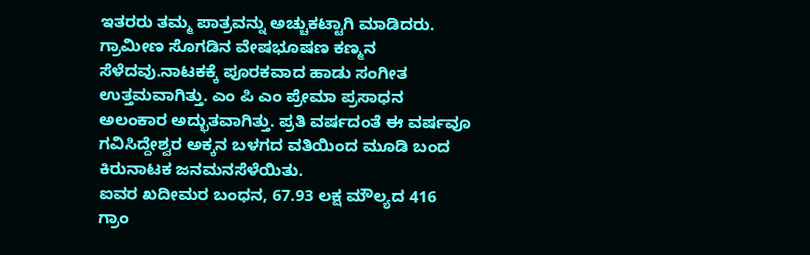ಇತರರು ತಮ್ಮ ಪಾತ್ರವನ್ನು ಅಚ್ಚುಕಟ್ಟಾಗಿ ಮಾಡಿದರು. ಗ್ರಾಮೀಣ ಸೊಗಡಿನ ವೇಷಭೂಷಣ ಕಣ್ಮನ ಸೆಳೆದವು.ನಾಟಕಕ್ಕೆ ಪೂರಕವಾದ ಹಾಡು ಸಂಗೀತ ಉತ್ತಮವಾಗಿತ್ತು. ಎಂ ಪಿ ಎಂ ಪ್ರೇಮಾ ಪ್ರಸಾಧನ ಅಲಂಕಾರ ಅದ್ಭುತವಾಗಿತ್ತು. ಪ್ರತಿ ವರ್ಷದಂತೆ ಈ ವರ್ಷವೂ ಗವಿಸಿದ್ದೇಶ್ವರ ಅಕ್ಕನ ಬಳಗದ ವತಿಯಿಂದ ಮೂಡಿ ಬಂದ ಕಿರುನಾಟಕ ಜನಮನಸೆಳೆಯಿತು.
ಐವರ ಖದೀಮರ ಬಂಧನ, 67.93 ಲಕ್ಷ ಮೌಲ್ಯದ 416 ಗ್ರಾಂ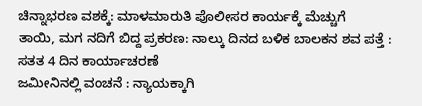ಚಿನ್ನಾಭರಣ ವಶಕ್ಕೆ: ಮಾಳಮಾರುತಿ ಪೊಲೀಸರ ಕಾರ್ಯಕ್ಕೆ ಮೆಚ್ಚುಗೆ
ತಾಯಿ, ಮಗ ನದಿಗೆ ಬಿದ್ದ ಪ್ರಕರಣ: ನಾಲ್ಕು ದಿನದ ಬಳಿಕ ಬಾಲಕನ ಶವ ಪತ್ತೆ : ಸತತ 4 ದಿನ ಕಾರ್ಯಾಚರಣೆ
ಜಮೀನಿನಲ್ಲಿ ವಂಚನೆ : ನ್ಯಾಯಕ್ಕಾಗಿ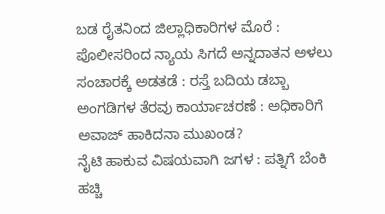ಬಡ ರೈತನಿಂದ ಜಿಲ್ಲಾಧಿಕಾರಿಗಳ ಮೊರೆ : ಪೊಲೀಸರಿಂದ ನ್ಯಾಯ ಸಿಗದೆ ಅನ್ನದಾತನ ಅಳಲು
ಸಂಚಾರಕ್ಕೆ ಅಡತಡೆ : ರಸ್ತೆ ಬದಿಯ ಡಬ್ಬಾ ಅಂಗಡಿಗಳ ತೆರವು ಕಾರ್ಯಾಚರಣೆ : ಅಧಿಕಾರಿಗೆ ಅವಾಜ್ ಹಾಕಿದನಾ ಮುಖಂಡ?
ನೈಟಿ ಹಾಕುವ ವಿಷಯವಾಗಿ ಜಗಳ : ಪತ್ನಿಗೆ ಬೆಂಕಿ ಹಚ್ಚಿ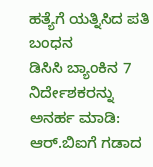ಹತ್ಯೆಗೆ ಯತ್ನಿಸಿದ ಪತಿ ಬಂಧನ
ಡಿಸಿಸಿ ಬ್ಯಾಂಕಿನ 7 ನಿರ್ದೇಶಕರನ್ನು ಅನರ್ಹ ಮಾಡಿ: ಆರ್.ಬಿಐಗೆ ಗಡಾದ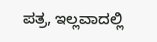ಪತ್ರ, ಇಲ್ಲವಾದಲ್ಲಿ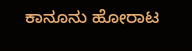ಕಾನೂನು ಹೋರಾಟ